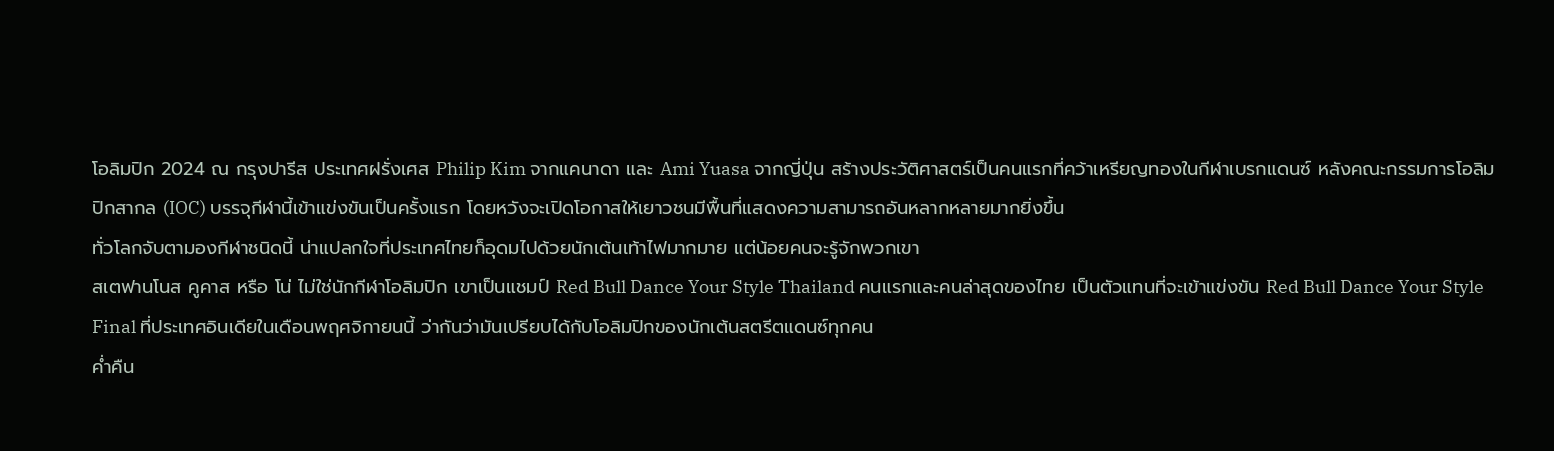โอลิมปิก 2024 ณ กรุงปารีส ประเทศฝรั่งเศส Philip Kim จากแคนาดา และ Ami Yuasa จากญี่ปุ่น สร้างประวัติศาสตร์เป็นคนแรกที่คว้าเหรียญทองในกีฬาเบรกแดนซ์ หลังคณะกรรมการโอลิมปิกสากล (IOC) บรรจุกีฬานี้เข้าแข่งขันเป็นครั้งแรก โดยหวังจะเปิดโอกาสให้เยาวชนมีพื้นที่แสดงความสามารถอันหลากหลายมากยิ่งขึ้น
ทั่วโลกจับตามองกีฬาชนิดนี้ น่าแปลกใจที่ประเทศไทยก็อุดมไปด้วยนักเต้นเท้าไฟมากมาย แต่น้อยคนจะรู้จักพวกเขา
สเตฟานโนส คูคาส หรือ โน่ ไม่ใช่นักกีฬาโอลิมปิก เขาเป็นแชมป์ Red Bull Dance Your Style Thailand คนแรกและคนล่าสุดของไทย เป็นตัวแทนที่จะเข้าแข่งขัน Red Bull Dance Your Style Final ที่ประเทศอินเดียในเดือนพฤศจิกายนนี้ ว่ากันว่ามันเปรียบได้กับโอลิมปิกของนักเต้นสตรีตแดนซ์ทุกคน
ค่ำคืน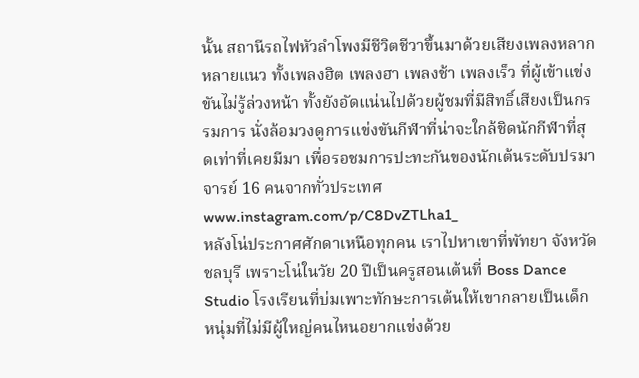นั้น สถานีรถไฟหัวลำโพงมีชีวิตชีวาขึ้นมาด้วยเสียงเพลงหลากหลายแนว ทั้งเพลงฮิต เพลงฮา เพลงช้า เพลงเร็ว ที่ผู้เข้าแข่งขันไม่รู้ล่วงหน้า ทั้งยังอัดแน่นไปด้วยผู้ชมที่มีสิทธิ์เสียงเป็นกรรมการ นั่งล้อมวงดูการแข่งขันกีฬาที่น่าจะใกล้ชิดนักกีฬาที่สุดเท่าที่เคยมีมา เพื่อรอชมการปะทะกันของนักเต้นระดับปรมาจารย์ 16 คนจากทั่วประเทศ
www.instagram.com/p/C8DvZTLha1_
หลังโน่ประกาศศักดาเหนือทุกคน เราไปหาเขาที่พัทยา จังหวัดชลบุรี เพราะโน่ในวัย 20 ปีเป็นครูสอนเต้นที่ Boss Dance Studio โรงเรียนที่บ่มเพาะทักษะการเต้นให้เขากลายเป็นเด็กหนุ่มที่ไม่มีผู้ใหญ่คนไหนอยากแข่งด้วย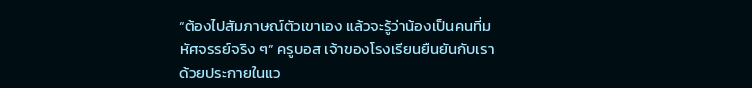“ต้องไปสัมภาษณ์ตัวเขาเอง แล้วจะรู้ว่าน้องเป็นคนที่มหัศจรรย์จริง ๆ” ครูบอส เจ้าของโรงเรียนยืนยันกับเราด้วยประกายในแว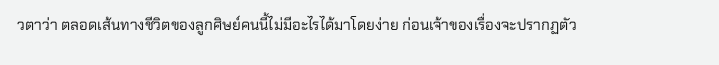วตาว่า ตลอดเส้นทางชีวิตของลูกศิษย์คนนี้ไม่มีอะไรได้มาโดยง่าย ก่อนเจ้าของเรื่องจะปรากฏตัว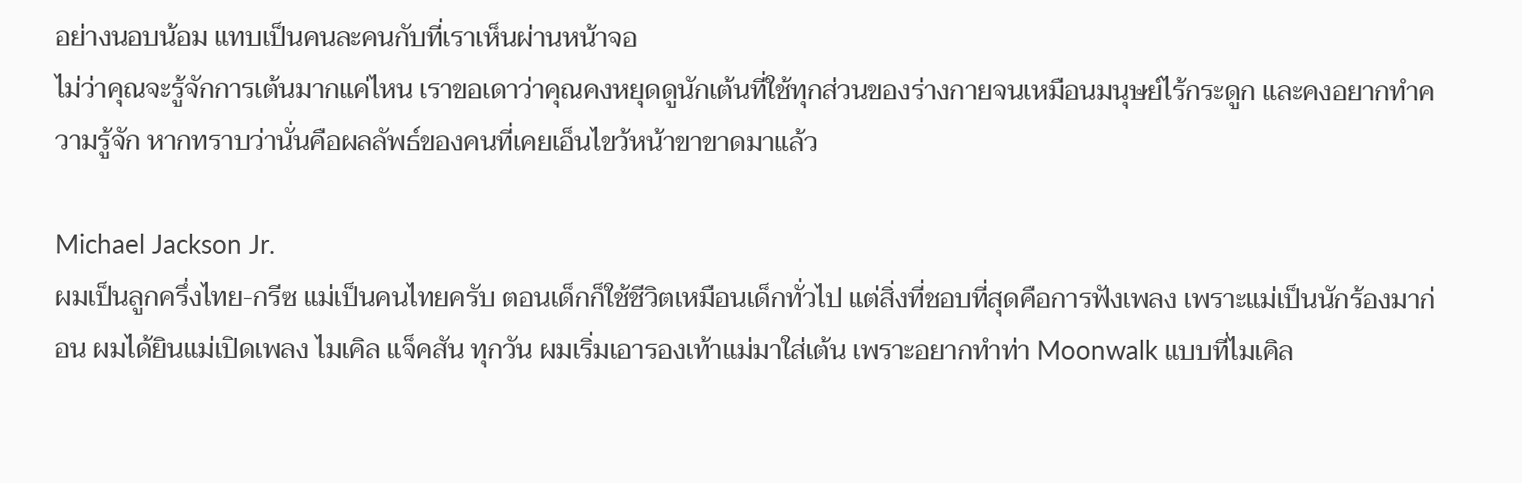อย่างนอบน้อม แทบเป็นคนละคนกับที่เราเห็นผ่านหน้าจอ
ไม่ว่าคุณจะรู้จักการเต้นมากแค่ไหน เราขอเดาว่าคุณคงหยุดดูนักเต้นที่ใช้ทุกส่วนของร่างกายจนเหมือนมนุษย์ไร้กระดูก และคงอยากทำความรู้จัก หากทราบว่านั่นคือผลลัพธ์ของคนที่เคยเอ็นไขว้หน้าขาขาดมาแล้ว

Michael Jackson Jr.
ผมเป็นลูกครึ่งไทย-กรีซ แม่เป็นคนไทยครับ ตอนเด็กก็ใช้ชีวิตเหมือนเด็กทั่วไป แต่สิ่งที่ชอบที่สุดคือการฟังเพลง เพราะแม่เป็นนักร้องมาก่อน ผมได้ยินแม่เปิดเพลง ไมเคิล แจ็คสัน ทุกวัน ผมเริ่มเอารองเท้าแม่มาใส่เต้น เพราะอยากทำท่า Moonwalk แบบที่ไมเคิล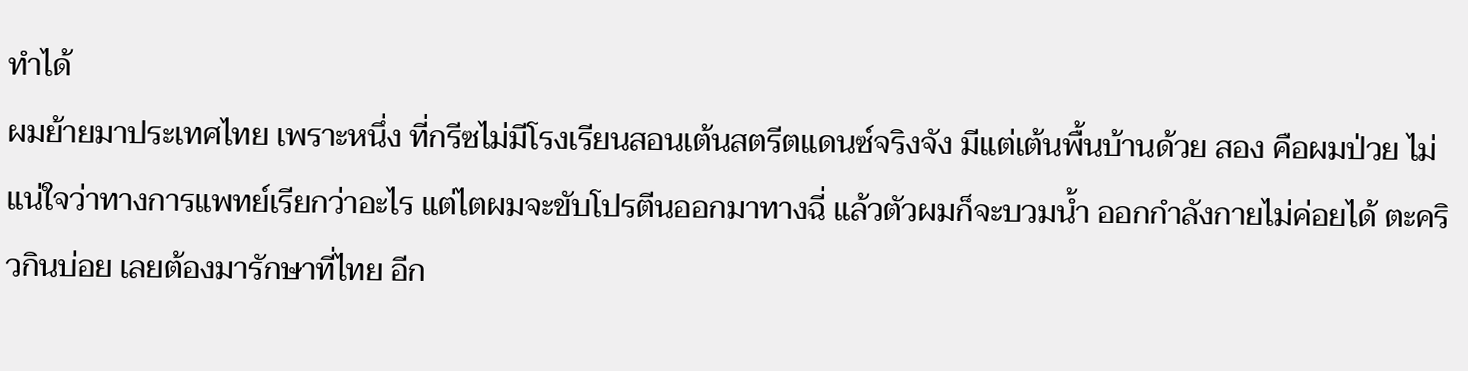ทำได้
ผมย้ายมาประเทศไทย เพราะหนึ่ง ที่กรีซไม่มีโรงเรียนสอนเต้นสตรีตแดนซ์จริงจัง มีแต่เต้นพื้นบ้านด้วย สอง คือผมป่วย ไม่แน่ใจว่าทางการแพทย์เรียกว่าอะไร แต่ไตผมจะขับโปรตีนออกมาทางฉี่ แล้วตัวผมก็จะบวมน้ำ ออกกำลังกายไม่ค่อยได้ ตะคริวกินบ่อย เลยต้องมารักษาที่ไทย อีก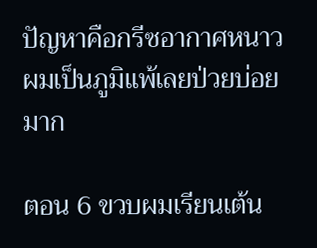ปัญหาคือกรีซอากาศหนาว ผมเป็นภูมิแพ้เลยป่วยบ่อยมาก

ตอน 6 ขวบผมเรียนเต้น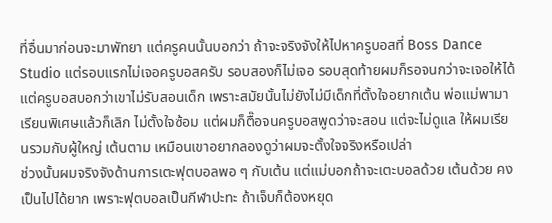ที่อื่นมาก่อนจะมาพัทยา แต่ครูคนนั้นบอกว่า ถ้าจะจริงจังให้ไปหาครูบอสที่ Boss Dance Studio แต่รอบแรกไม่เจอครูบอสครับ รอบสองก็ไม่เจอ รอบสุดท้ายผมก็รอจนกว่าจะเจอให้ได้ แต่ครูบอสบอกว่าเขาไม่รับสอนเด็ก เพราะสมัยนั้นไม่ยังไม่มีเด็กที่ตั้งใจอยากเต้น พ่อแม่พามาเรียนพิเศษแล้วก็เลิก ไม่ตั้งใจซ้อม แต่ผมก็ตื๊อจนครูบอสพูดว่าจะสอน แต่จะไม่ดูแล ให้ผมเรียนรวมกับผู้ใหญ่ เต้นตาม เหมือนเขาอยากลองดูว่าผมจะตั้งใจจริงหรือเปล่า
ช่วงนั้นผมจริงจังด้านการเตะฟุตบอลพอ ๆ กับเต้น แต่แม่บอกถ้าจะเตะบอลด้วย เต้นด้วย คงเป็นไปได้ยาก เพราะฟุตบอลเป็นกีฬาปะทะ ถ้าเจ็บก็ต้องหยุด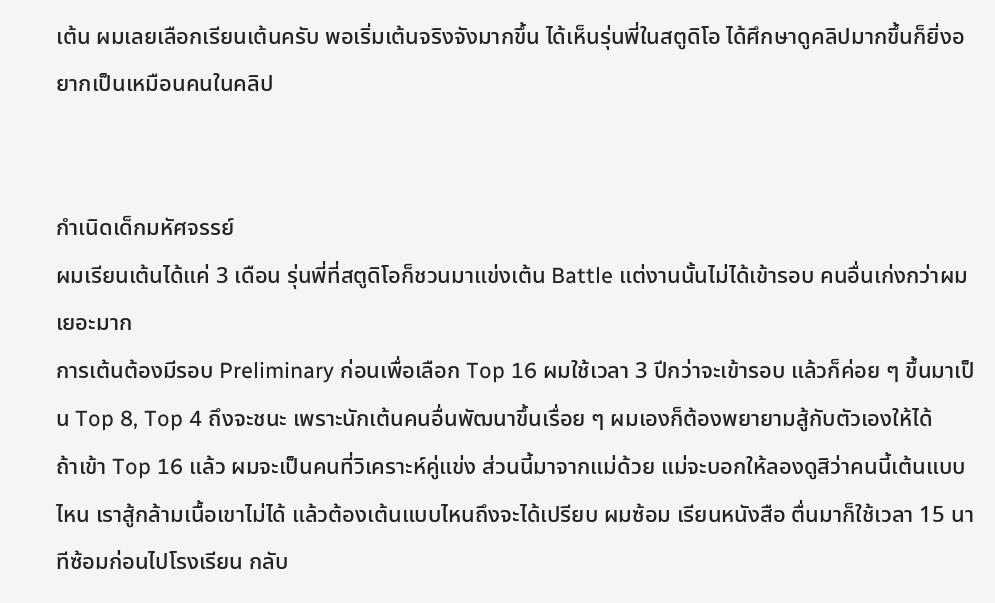เต้น ผมเลยเลือกเรียนเต้นครับ พอเริ่มเต้นจริงจังมากขึ้น ได้เห็นรุ่นพี่ในสตูดิโอ ได้ศึกษาดูคลิปมากขึ้นก็ยิ่งอยากเป็นเหมือนคนในคลิป


กำเนิดเด็กมหัศจรรย์
ผมเรียนเต้นได้แค่ 3 เดือน รุ่นพี่ที่สตูดิโอก็ชวนมาแข่งเต้น Battle แต่งานนั้นไม่ได้เข้ารอบ คนอื่นเก่งกว่าผมเยอะมาก
การเต้นต้องมีรอบ Preliminary ก่อนเพื่อเลือก Top 16 ผมใช้เวลา 3 ปีกว่าจะเข้ารอบ แล้วก็ค่อย ๆ ขึ้นมาเป็น Top 8, Top 4 ถึงจะชนะ เพราะนักเต้นคนอื่นพัฒนาขึ้นเรื่อย ๆ ผมเองก็ต้องพยายามสู้กับตัวเองให้ได้
ถ้าเข้า Top 16 แล้ว ผมจะเป็นคนที่วิเคราะห์คู่แข่ง ส่วนนี้มาจากแม่ด้วย แม่จะบอกให้ลองดูสิว่าคนนี้เต้นแบบไหน เราสู้กล้ามเนื้อเขาไม่ได้ แล้วต้องเต้นแบบไหนถึงจะได้เปรียบ ผมซ้อม เรียนหนังสือ ตื่นมาก็ใช้เวลา 15 นาทีซ้อมก่อนไปโรงเรียน กลับ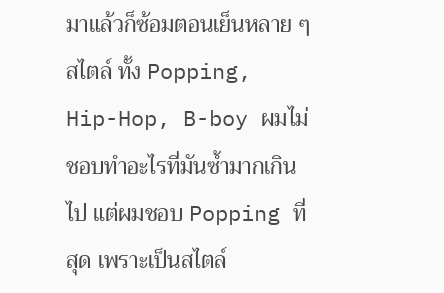มาแล้วก็ซ้อมตอนเย็นหลาย ๆ สไตล์ ทั้ง Popping, Hip-Hop, B-boy ผมไม่ชอบทำอะไรที่มันซ้ำมากเกินไป แต่ผมชอบ Popping ที่สุด เพราะเป็นสไตล์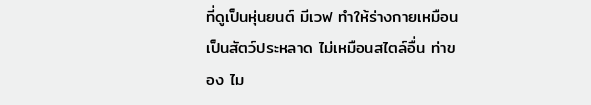ที่ดูเป็นหุ่นยนต์ มีเวฟ ทำให้ร่างกายเหมือนเป็นสัตว์ประหลาด ไม่เหมือนสไตล์อื่น ท่าของ ไม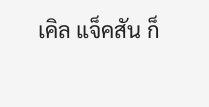เคิล แจ็คสัน ก็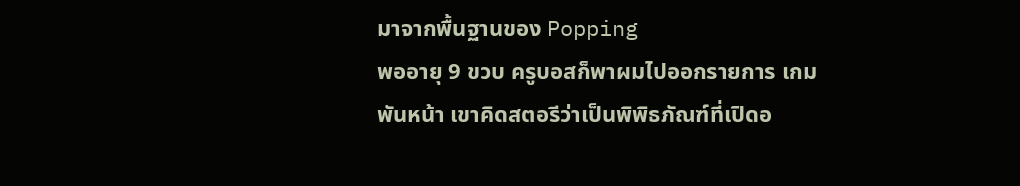มาจากพื้นฐานของ Popping
พออายุ 9 ขวบ ครูบอสก็พาผมไปออกรายการ เกมพันหน้า เขาคิดสตอรีว่าเป็นพิพิธภัณฑ์ที่เปิดอ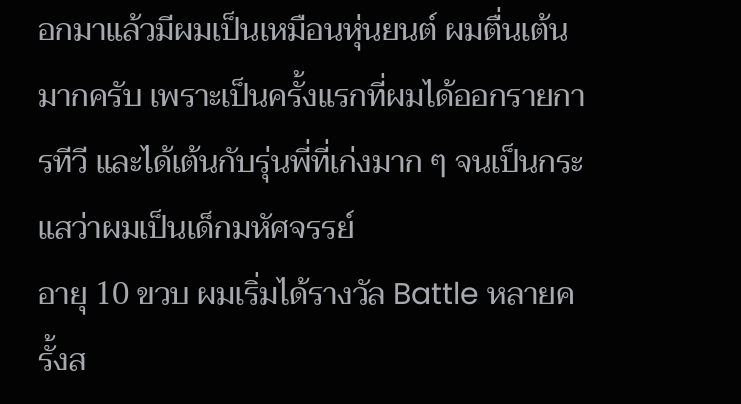อกมาแล้วมีผมเป็นเหมือนหุ่นยนต์ ผมตื่นเต้นมากครับ เพราะเป็นครั้งแรกที่ผมได้ออกรายการทีวี และได้เต้นกับรุ่นพี่ที่เก่งมาก ๆ จนเป็นกระแสว่าผมเป็นเด็กมหัศจรรย์
อายุ 10 ขวบ ผมเริ่มได้รางวัล Battle หลายครั้งส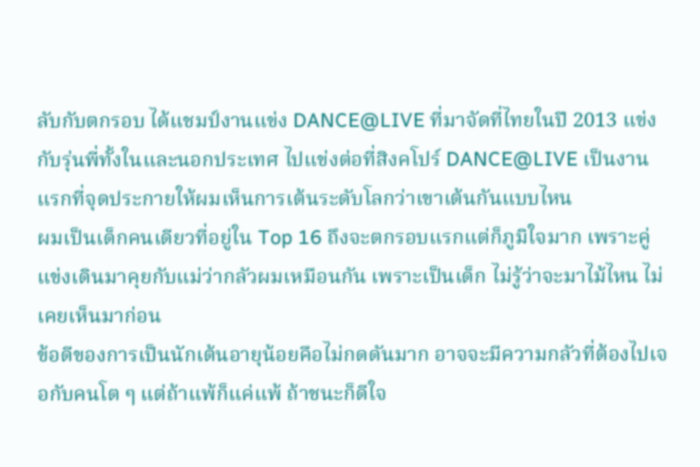ลับกับตกรอบ ได้แชมป์งานแข่ง DANCE@LIVE ที่มาจัดที่ไทยในปี 2013 แข่งกับรุ่นพี่ทั้งในและนอกประเทศ ไปแข่งต่อที่สิงคโปร์ DANCE@LIVE เป็นงานแรกที่จุดประกายให้ผมเห็นการเต้นระดับโลกว่าเขาเต้นกันแบบไหน
ผมเป็นเด็กคนเดียวที่อยู่ใน Top 16 ถึงจะตกรอบแรกแต่ก็ภูมิใจมาก เพราะคู่แข่งเดินมาคุยกับแม่ว่ากลัวผมเหมือนกัน เพราะเป็นเด็ก ไม่รู้ว่าจะมาไม้ไหน ไม่เคยเห็นมาก่อน
ข้อดีของการเป็นนักเต้นอายุน้อยคือไม่กดดันมาก อาจจะมีความกลัวที่ต้องไปเจอกับคนโต ๆ แต่ถ้าแพ้ก็แค่แพ้ ถ้าชนะก็ดีใจ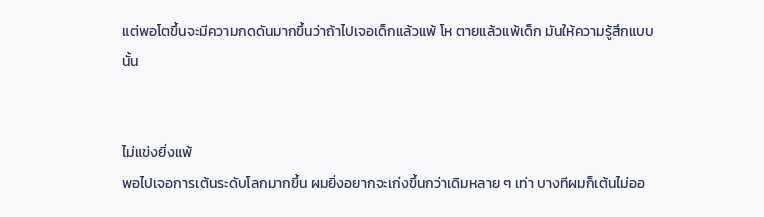แต่พอโตขึ้นจะมีความกดดันมากขึ้นว่าถ้าไปเจอเด็กแล้วแพ้ โห ตายแล้วแพ้เด็ก มันให้ความรู้สึกแบบนั้น


ไม่แข่งยิ่งแพ้
พอไปเจอการเต้นระดับโลกมากขึ้น ผมยิ่งอยากจะเก่งขึ้นกว่าเดิมหลาย ๆ เท่า บางทีผมก็เต้นไม่ออ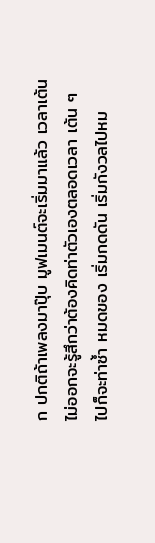ก ปกติถ้าเพลงมาปุ๊บ มูฟเมนต์จะเริ่มมาแล้ว เวลาเต้นไม่ออกจะรู้สึกว่าต้องคิดท่าตัวเองตลอดเวลา เต้น ๆ ไปก็จะท่าซ้ำ หมดของ เริ่มกดดัน เริ่มกังวลไปหม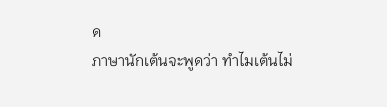ด
ภาษานักเต้นจะพูดว่า ทำไมเต้นไม่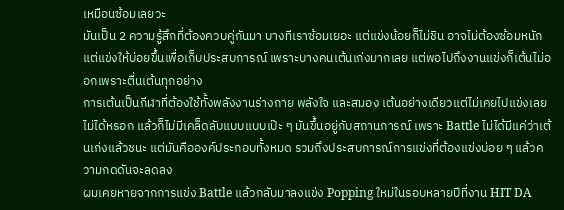เหมือนซ้อมเลยวะ
มันเป็น 2 ความรู้สึกที่ต้องควบคู่กันมา บางทีเราซ้อมเยอะ แต่แข่งน้อยก็ไม่ชิน อาจไม่ต้องซ้อมหนัก แต่แข่งให้บ่อยขึ้นเพื่อเก็บประสบการณ์ เพราะบางคนเต้นเก่งมากเลย แต่พอไปถึงงานแข่งก็เต้นไม่ออกเพราะตื่นเต้นทุกอย่าง
การเต้นเป็นกีฬาที่ต้องใช้ทั้งพลังงานร่างกาย พลังใจ และสมอง เต้นอย่างเดียวแต่ไม่เคยไปแข่งเลยไม่ได้หรอก แล้วก็ไม่มีเคล็ดลับแบบแบบเป๊ะ ๆ มันขึ้นอยู่กับสถานการณ์ เพราะ Battle ไม่ได้มีแค่ว่าเต้นเก่งแล้วชนะ แต่มันคือองค์ประกอบทั้งหมด รวมถึงประสบการณ์การแข่งที่ต้องแข่งบ่อย ๆ แล้วความกดดันจะลดลง
ผมเคยหายจากการแข่ง Battle แล้วกลับมาลงแข่ง Popping ใหม่ในรอบหลายปีที่งาน HIT DA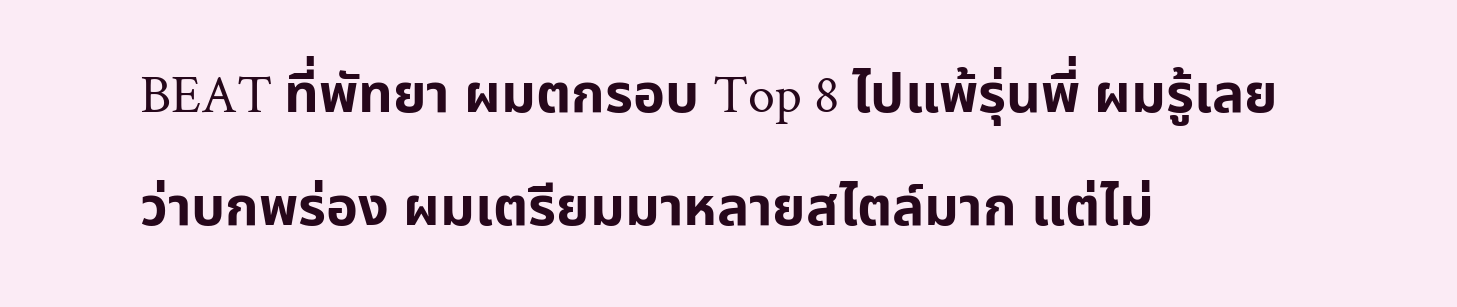BEAT ที่พัทยา ผมตกรอบ Top 8 ไปแพ้รุ่นพี่ ผมรู้เลยว่าบกพร่อง ผมเตรียมมาหลายสไตล์มาก แต่ไม่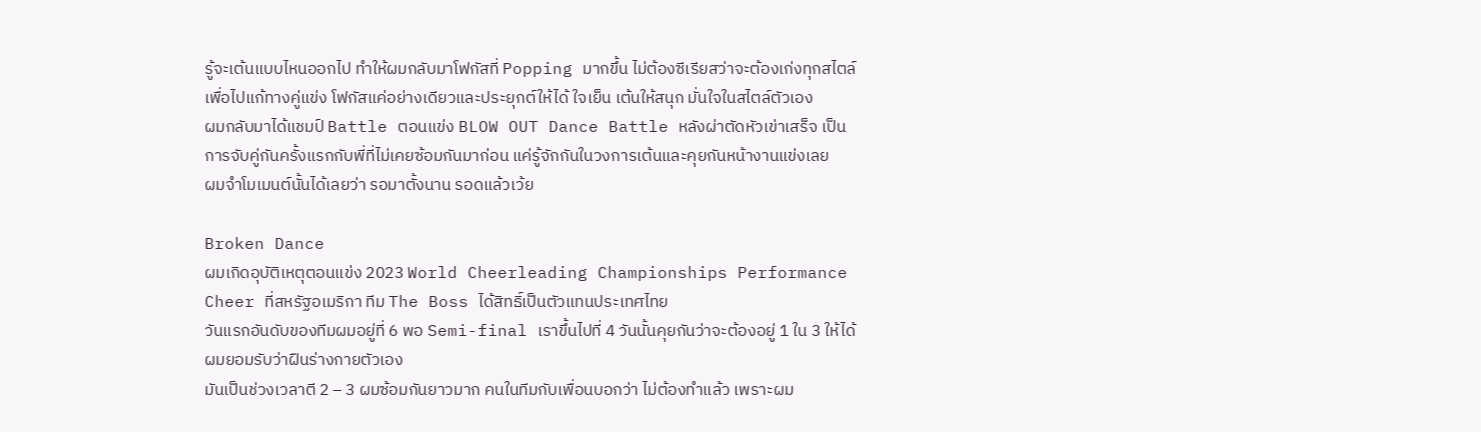รู้จะเต้นแบบไหนออกไป ทำให้ผมกลับมาโฟกัสที่ Popping มากขึ้น ไม่ต้องซีเรียสว่าจะต้องเก่งทุกสไตล์เพื่อไปแก้ทางคู่แข่ง โฟกัสแค่อย่างเดียวและประยุกต์ให้ได้ ใจเย็น เต้นให้สนุก มั่นใจในสไตล์ตัวเอง
ผมกลับมาได้แชมป์ Battle ตอนแข่ง BLOW OUT Dance Battle หลังผ่าตัดหัวเข่าเสร็จ เป็นการจับคู่กันครั้งแรกกับพี่ที่ไม่เคยซ้อมกันมาก่อน แค่รู้จักกันในวงการเต้นและคุยกันหน้างานแข่งเลย
ผมจำโมเมนต์นั้นได้เลยว่า รอมาตั้งนาน รอดแล้วเว้ย

Broken Dance
ผมเกิดอุบัติเหตุตอนแข่ง 2023 World Cheerleading Championships Performance Cheer ที่สหรัฐอเมริกา ทีม The Boss ได้สิทธิ์เป็นตัวแทนประเทศไทย
วันแรกอันดับของทีมผมอยู่ที่ 6 พอ Semi-final เราขึ้นไปที่ 4 วันนั้นคุยกันว่าจะต้องอยู่ 1 ใน 3 ให้ได้ ผมยอมรับว่าฝืนร่างกายตัวเอง
มันเป็นช่วงเวลาตี 2 – 3 ผมซ้อมกันยาวมาก คนในทีมกับเพื่อนบอกว่า ไม่ต้องทำแล้ว เพราะผม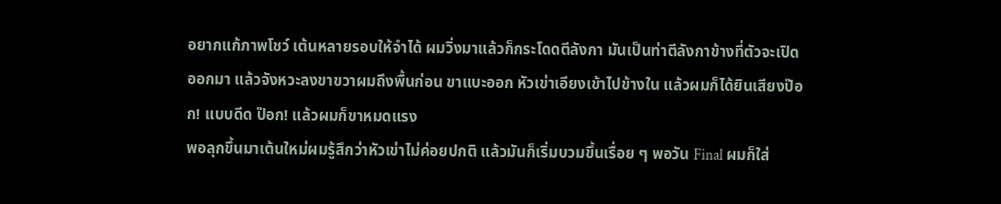อยากแก้ภาพโชว์ เต้นหลายรอบให้จำได้ ผมวิ่งมาแล้วก็กระโดดตีลังกา มันเป็นท่าตีลังกาข้างที่ตัวจะเปิดออกมา แล้วจังหวะลงขาขวาผมถึงพื้นก่อน ขาแบะออก หัวเข่าเอียงเข้าไปข้างใน แล้วผมก็ได้ยินเสียงป๊อก! แบบดีด ป๊อก! แล้วผมก็ขาหมดแรง
พอลุกขึ้นมาเต้นใหม่ผมรู้สึกว่าหัวเข่าไม่ค่อยปกติ แล้วมันก็เริ่มบวมขึ้นเรื่อย ๆ พอวัน Final ผมก็ใส่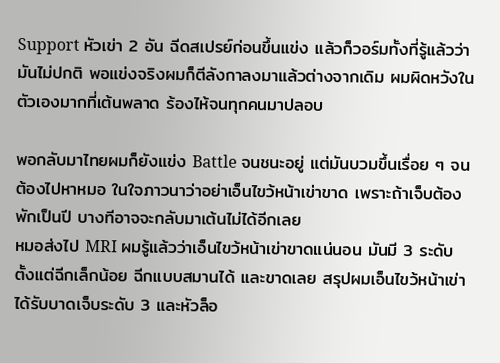Support หัวเข่า 2 อัน ฉีดสเปรย์ก่อนขึ้นแข่ง แล้วก็วอร์มทั้งที่รู้แล้วว่ามันไม่ปกติ พอแข่งจริงผมก็ตีลังกาลงมาแล้วต่างจากเดิม ผมผิดหวังในตัวเองมากที่เต้นพลาด ร้องไห้จนทุกคนมาปลอบ

พอกลับมาไทยผมก็ยังแข่ง Battle จนชนะอยู่ แต่มันบวมขึ้นเรื่อย ๆ จนต้องไปหาหมอ ในใจภาวนาว่าอย่าเอ็นไขว้หน้าเข่าขาด เพราะถ้าเจ็บต้องพักเป็นปี บางทีอาจจะกลับมาเต้นไม่ได้อีกเลย
หมอส่งไป MRI ผมรู้แล้วว่าเอ็นไขว้หน้าเข่าขาดแน่นอน มันมี 3 ระดับ ตั้งแต่ฉีกเล็กน้อย ฉีกแบบสมานได้ และขาดเลย สรุปผมเอ็นไขว้หน้าเข่าได้รับบาดเจ็บระดับ 3 และหัวล็อ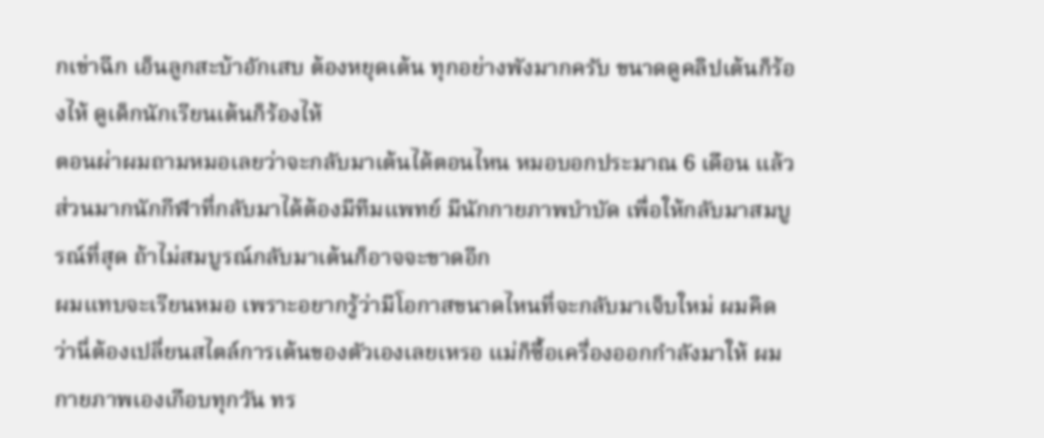กเข่าฉีก เอ็นลูกสะบ้าอักเสบ ต้องหยุดเต้น ทุกอย่างพังมากครับ ขนาดดูคลิปเต้นก็ร้องไห้ ดูเด็กนักเรียนเต้นก็ร้องไห้
ตอนผ่าผมถามหมอเลยว่าจะกลับมาเต้นได้ตอนไหน หมอบอกประมาณ 6 เดือน แล้วส่วนมากนักกีฬาที่กลับมาได้ต้องมีทีมแพทย์ มีนักกายภาพบำบัด เพื่อให้กลับมาสมบูรณ์ที่สุด ถ้าไม่สมบูรณ์กลับมาเต้นก็อาจจะขาดอีก
ผมแทบจะเรียนหมอ เพราะอยากรู้ว่ามีโอกาสขนาดไหนที่จะกลับมาเจ็บใหม่ ผมคิดว่านี่ต้องเปลี่ยนสไตล์การเต้นของตัวเองเลยเหรอ แม่ก็ซื้อเครื่องออกกำลังมาให้ ผมกายภาพเองเกือบทุกวัน ทร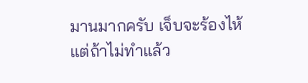มานมากครับ เจ็บจะร้องไห้ แต่ถ้าไม่ทำแล้ว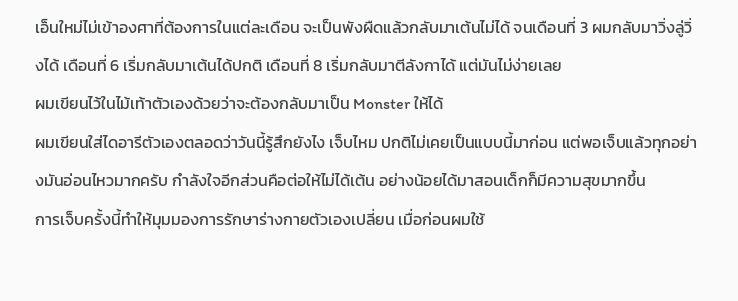เอ็นใหม่ไม่เข้าองศาที่ต้องการในแต่ละเดือน จะเป็นพังผืดแล้วกลับมาเต้นไม่ได้ จนเดือนที่ 3 ผมกลับมาวิ่งลู่วิ่งได้ เดือนที่ 6 เริ่มกลับมาเต้นได้ปกติ เดือนที่ 8 เริ่มกลับมาตีลังกาได้ แต่มันไม่ง่ายเลย
ผมเขียนไว้ในไม้เท้าตัวเองด้วยว่าจะต้องกลับมาเป็น Monster ให้ได้
ผมเขียนใส่ไดอารีตัวเองตลอดว่าวันนี้รู้สึกยังไง เจ็บไหม ปกติไม่เคยเป็นแบบนี้มาก่อน แต่พอเจ็บแล้วทุกอย่างมันอ่อนไหวมากครับ กำลังใจอีกส่วนคือต่อให้ไม่ได้เต้น อย่างน้อยได้มาสอนเด็กก็มีความสุขมากขึ้น
การเจ็บครั้งนี้ทำให้มุมมองการรักษาร่างกายตัวเองเปลี่ยน เมื่อก่อนผมใช้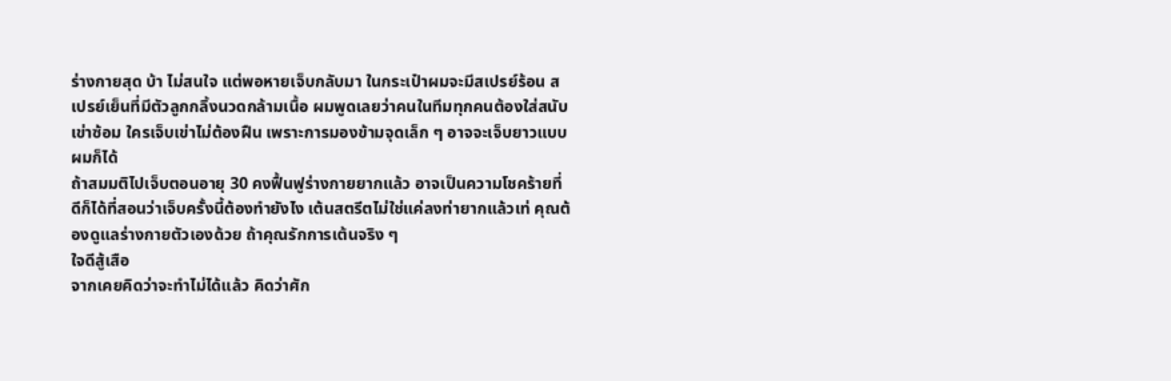ร่างกายสุด บ้า ไม่สนใจ แต่พอหายเจ็บกลับมา ในกระเป๋าผมจะมีสเปรย์ร้อน สเปรย์เย็นที่มีตัวลูกกลิ้งนวดกล้ามเนื้อ ผมพูดเลยว่าคนในทีมทุกคนต้องใส่สนับเข่าซ้อม ใครเจ็บเข่าไม่ต้องฝืน เพราะการมองข้ามจุดเล็ก ๆ อาจจะเจ็บยาวแบบผมก็ได้
ถ้าสมมติไปเจ็บตอนอายุ 30 คงฟื้นฟูร่างกายยากแล้ว อาจเป็นความโชคร้ายที่ดีก็ได้ที่สอนว่าเจ็บครั้งนี้ต้องทำยังไง เต้นสตรีตไม่ใช่แค่ลงท่ายากแล้วเท่ คุณต้องดูแลร่างกายตัวเองด้วย ถ้าคุณรักการเต้นจริง ๆ
ใจดีสู้เสือ
จากเคยคิดว่าจะทำไม่ได้แล้ว คิดว่าศัก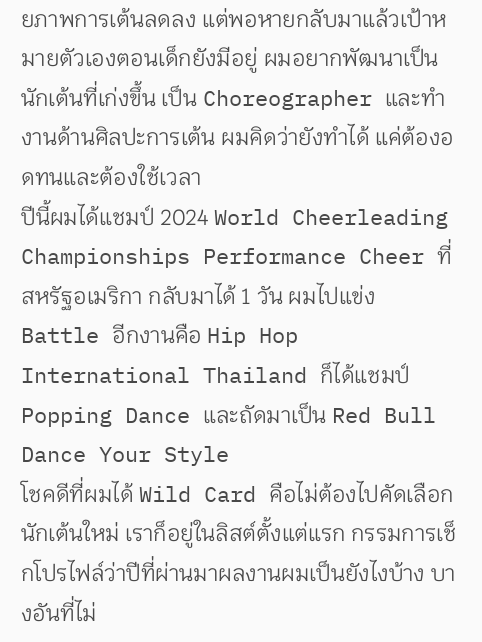ยภาพการเต้นลดลง แต่พอหายกลับมาแล้วเป้าหมายตัวเองตอนเด็กยังมีอยู่ ผมอยากพัฒนาเป็นนักเต้นที่เก่งขึ้น เป็น Choreographer และทำงานด้านศิลปะการเต้น ผมคิดว่ายังทำได้ แค่ต้องอดทนและต้องใช้เวลา
ปีนี้ผมได้แชมป์ 2024 World Cheerleading Championships Performance Cheer ที่สหรัฐอเมริกา กลับมาได้ 1 วัน ผมไปแข่ง Battle อีกงานคือ Hip Hop International Thailand ก็ได้แชมป์ Popping Dance และถัดมาเป็น Red Bull Dance Your Style
โชคดีที่ผมได้ Wild Card คือไม่ต้องไปคัดเลือกนักเต้นใหม่ เราก็อยู่ในลิสต์ตั้งแต่แรก กรรมการเช็กโปรไฟล์ว่าปีที่ผ่านมาผลงานผมเป็นยังไงบ้าง บางอันที่ไม่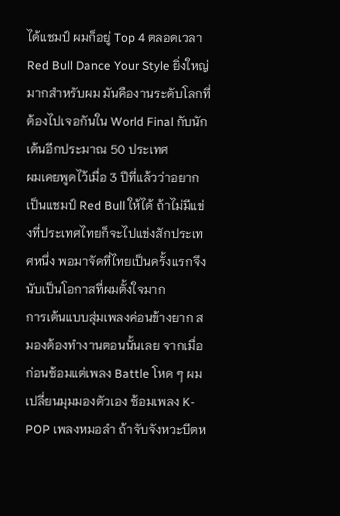ได้แชมป์ ผมก็อยู่ Top 4 ตลอดเวลา
Red Bull Dance Your Style ยิ่งใหญ่มากสำหรับผม มันคืองานระดับโลกที่ต้องไปเจอกันใน World Final กับนักเต้นอีกประมาณ 50 ประเทศ
ผมเคยพูดไว้เมื่อ 3 ปีที่แล้วว่าอยากเป็นแชมป์ Red Bull ให้ได้ ถ้าไม่มีแข่งที่ประเทศไทยก็จะไปแข่งสักประเทศหนึ่ง พอมาจัดที่ไทยเป็นครั้งแรกจึงนับเป็นโอกาสที่ผมตั้งใจมาก
การเต้นแบบสุ่มเพลงค่อนข้างยาก สมองต้องทำงานตอนนั้นเลย จากเมื่อก่อนซ้อมแต่เพลง Battle โหด ๆ ผมเปลี่ยนมุมมองตัวเอง ซ้อมเพลง K-POP เพลงหมอลำ ถ้าจับจังหวะบีตห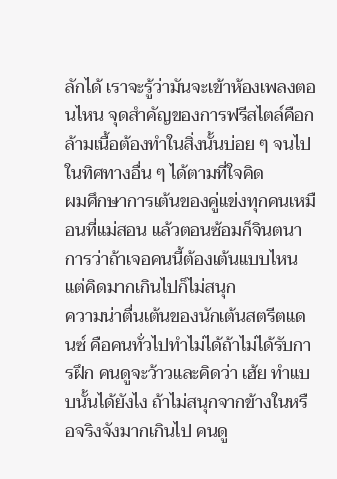ลักได้ เราจะรู้ว่ามันจะเข้าห้องเพลงตอนไหน จุดสำคัญของการฟรีสไตล์คือกล้ามเนื้อต้องทำในสิ่งนั้นบ่อย ๆ จนไปในทิศทางอื่น ๆ ได้ตามที่ใจคิด
ผมศึกษาการเต้นของคู่แข่งทุกคนเหมือนที่แม่สอน แล้วตอนซ้อมก็จินตนาการว่าถ้าเจอคนนี้ต้องเต้นแบบไหน แต่คิดมากเกินไปก็ไม่สนุก
ความน่าตื่นเต้นของนักเต้นสตรีตแดนซ์ คือคนทั่วไปทำไม่ได้ถ้าไม่ได้รับการฝึก คนดูจะว้าวและคิดว่า เฮ้ย ทำแบบนั้นได้ยังไง ถ้าไม่สนุกจากข้างในหรือจริงจังมากเกินไป คนดู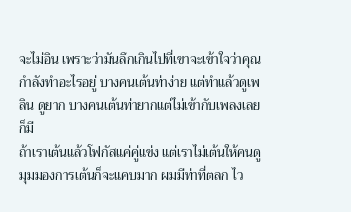จะไม่อิน เพราะว่ามันลึกเกินไปที่เขาจะเข้าใจว่าคุณกำลังทำอะไรอยู่ บางคนเต้นท่าง่าย แต่ทำแล้วดูเพลิน ดูยาก บางคนเต้นท่ายากแต่ไม่เข้ากับเพลงเลยก็มี
ถ้าเราเต้นแล้วโฟกัสแค่คู่แข่ง แต่เราไม่เต้นให้คนดู มุมมองการเต้นก็จะแคบมาก ผมมีท่าที่ตลก ไว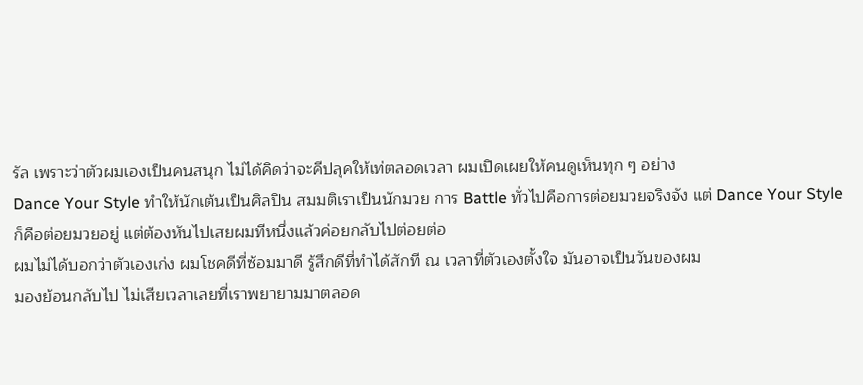รัล เพราะว่าตัวผมเองเป็นคนสนุก ไม่ได้คิดว่าจะคีปลุคให้เท่ตลอดเวลา ผมเปิดเผยให้คนดูเห็นทุก ๆ อย่าง
Dance Your Style ทำให้นักเต้นเป็นศิลปิน สมมติเราเป็นนักมวย การ Battle ทั่วไปคือการต่อยมวยจริงจัง แต่ Dance Your Style ก็คือต่อยมวยอยู่ แต่ต้องหันไปเสยผมทีหนึ่งแล้วค่อยกลับไปต่อยต่อ
ผมไม่ได้บอกว่าตัวเองเก่ง ผมโชคดีที่ซ้อมมาดี รู้สึกดีที่ทำได้สักที ณ เวลาที่ตัวเองตั้งใจ มันอาจเป็นวันของผม
มองย้อนกลับไป ไม่เสียเวลาเลยที่เราพยายามมาตลอด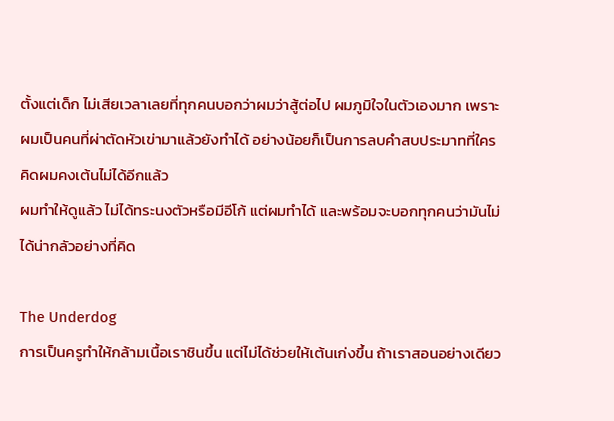ตั้งแต่เด็ก ไม่เสียเวลาเลยที่ทุกคนบอกว่าผมว่าสู้ต่อไป ผมภูมิใจในตัวเองมาก เพราะผมเป็นคนที่ผ่าตัดหัวเข่ามาแล้วยังทำได้ อย่างน้อยก็เป็นการลบคำสบประมาทที่ใครคิดผมคงเต้นไม่ได้อีกแล้ว
ผมทำให้ดูแล้ว ไม่ได้ทระนงตัวหรือมีอีโก้ แต่ผมทำได้ และพร้อมจะบอกทุกคนว่ามันไม่ได้น่ากลัวอย่างที่คิด

The Underdog
การเป็นครูทำให้กล้ามเนื้อเราชินขึ้น แต่ไม่ได้ช่วยให้เต้นเก่งขึ้น ถ้าเราสอนอย่างเดียว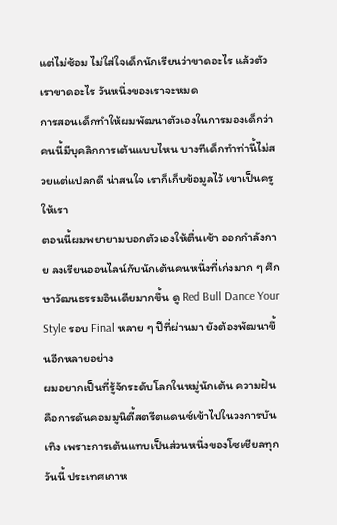แต่ไม่ซ้อม ไม่ใส่ใจเด็กนักเรียนว่าขาดอะไร แล้วตัวเราขาดอะไร วันหนึ่งของเราจะหมด
การสอนเด็กทำให้ผมพัฒนาตัวเองในการมองเด็กว่าคนนี้มีบุคลิกการเต้นแบบไหน บางทีเด็กทำท่านี้ไม่สวยแต่แปลกดี น่าสนใจ เราก็เก็บข้อมูลไว้ เขาเป็นครูให้เรา
ตอนนี้ผมพยายามบอกตัวเองให้ตื่นเช้า ออกกำลังกาย ลงเรียนออนไลน์กับนักเต้นคนหนึ่งที่เก่งมาก ๆ ศึกษาวัฒนธรรมอินเดียมากขึ้น ดู Red Bull Dance Your Style รอบ Final หลาย ๆ ปีที่ผ่านมา ยังต้องพัฒนาขึ้นอีกหลายอย่าง
ผมอยากเป็นที่รู้จักระดับโลกในหมู่นักเต้น ความฝันคือการดันคอมมูนิตี้สตรีตแดนซ์เข้าไปในวงการบันเทิง เพราะการเต้นแทบเป็นส่วนหนึ่งของโซเชียลทุกวันนี้ ประเทศเกาห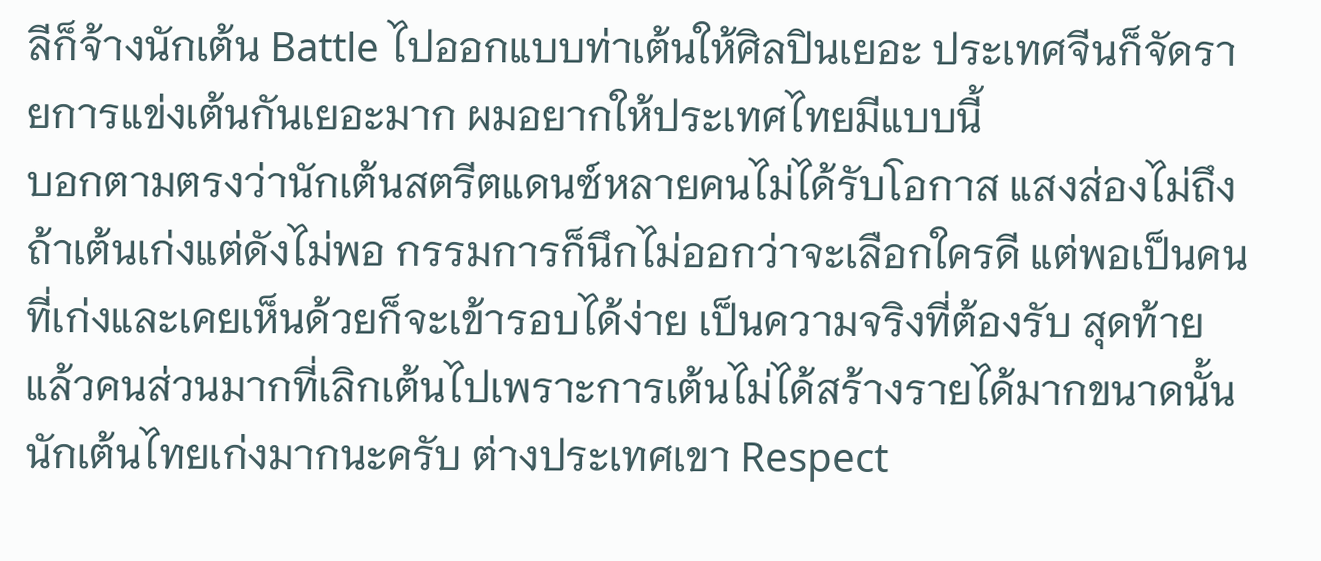ลีก็จ้างนักเต้น Battle ไปออกแบบท่าเต้นให้ศิลปินเยอะ ประเทศจีนก็จัดรายการแข่งเต้นกันเยอะมาก ผมอยากให้ประเทศไทยมีแบบนี้
บอกตามตรงว่านักเต้นสตรีตแดนซ์หลายคนไม่ได้รับโอกาส แสงส่องไม่ถึง ถ้าเต้นเก่งแต่ดังไม่พอ กรรมการก็นึกไม่ออกว่าจะเลือกใครดี แต่พอเป็นคนที่เก่งและเคยเห็นด้วยก็จะเข้ารอบได้ง่าย เป็นความจริงที่ต้องรับ สุดท้ายแล้วคนส่วนมากที่เลิกเต้นไปเพราะการเต้นไม่ได้สร้างรายได้มากขนาดนั้น
นักเต้นไทยเก่งมากนะครับ ต่างประเทศเขา Respect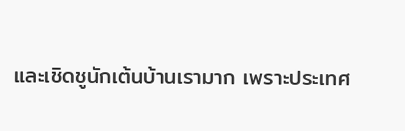และเชิดชูนักเต้นบ้านเรามาก เพราะประเทศ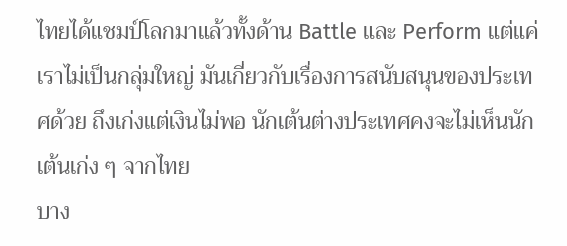ไทยได้แชมป์โลกมาแล้วทั้งด้าน Battle และ Perform แต่แค่เราไม่เป็นกลุ่มใหญ่ มันเกี่ยวกับเรื่องการสนับสนุนของประเทศด้วย ถึงเก่งแต่เงินไม่พอ นักเต้นต่างประเทศคงจะไม่เห็นนักเต้นเก่ง ๆ จากไทย
บาง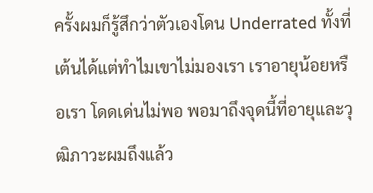ครั้งผมก็รู้สึกว่าตัวเองโดน Underrated ทั้งที่เต้นได้แต่ทำไมเขาไม่มองเรา เราอายุน้อยหรือเรา โดดเด่นไม่พอ พอมาถึงจุดนี้ที่อายุและวุฒิภาวะผมถึงแล้ว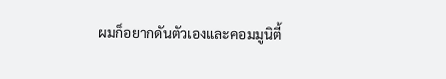ผมก็อยากดันตัวเองและคอมมูนิตี้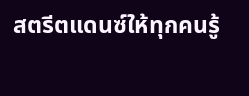สตรีตแดนซ์ให้ทุกคนรู้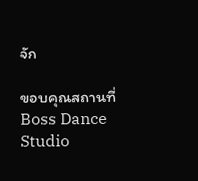จัก

ขอบคุณสถานที่
Boss Dance Studio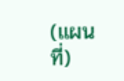(แผนที่)